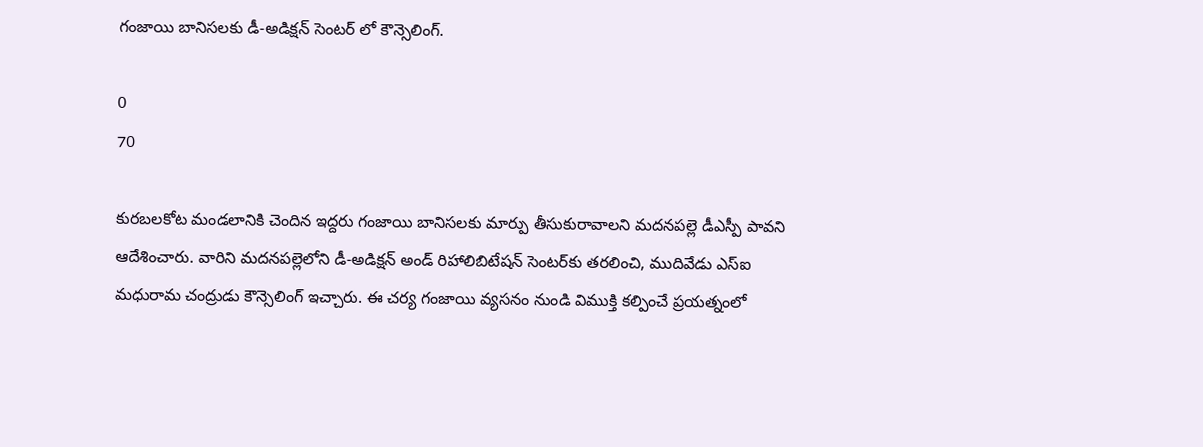గంజాయి బానిసలకు డీ-అడిక్షన్ సెంటర్ లో కౌన్సెలింగ్.

0
70

కురబలకోట మండలానికి చెందిన ఇద్దరు గంజాయి బానిసలకు మార్పు తీసుకురావాలని మదనపల్లె డీఎస్పీ పావని ఆదేశించారు. వారిని మదనపల్లెలోని డీ-అడిక్షన్ అండ్ రిహాలిబిటేషన్ సెంటర్‌కు తరలించి, ముదివేడు ఎస్ఐ మధురామ చంద్రుడు కౌన్సెలింగ్ ఇచ్చారు. ఈ చర్య గంజాయి వ్యసనం నుండి విముక్తి కల్పించే ప్రయత్నంలో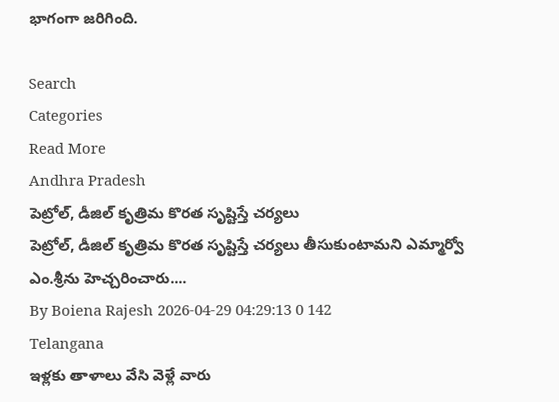భాగంగా జరిగింది.

Search
Categories
Read More
Andhra Pradesh
పెట్రోల్, డీజిల్ కృత్రిమ కొరత సృష్టిస్తే చర్యలు
పెట్రోల్, డీజిల్ కృత్రిమ కొరత సృష్టిస్తే చర్యలు తీసుకుంటామని ఎమ్మార్వో ఎం.శ్రీను హెచ్చరించారు....
By Boiena Rajesh 2026-04-29 04:29:13 0 142
Telangana
ఇళ్లకు తాళాలు వేసి వెళ్లే వారు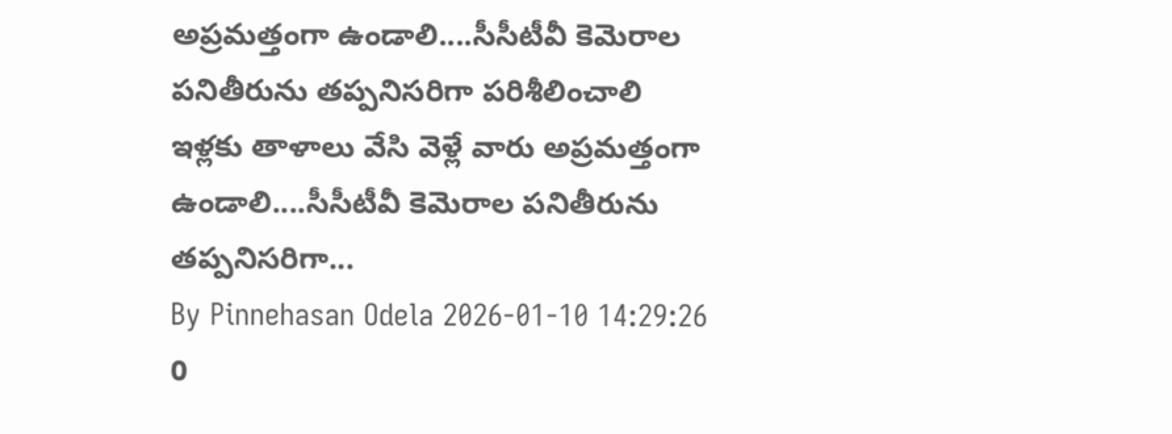అప్రమత్తంగా ఉండాలి....సీసీటీవీ కెమెరాల పనితీరును తప్పనిసరిగా పరిశీలించాలి
ఇళ్లకు తాళాలు వేసి వెళ్లే వారు అప్రమత్తంగా ఉండాలి....సీసీటీవీ కెమెరాల పనితీరును తప్పనిసరిగా...
By Pinnehasan Odela 2026-01-10 14:29:26 0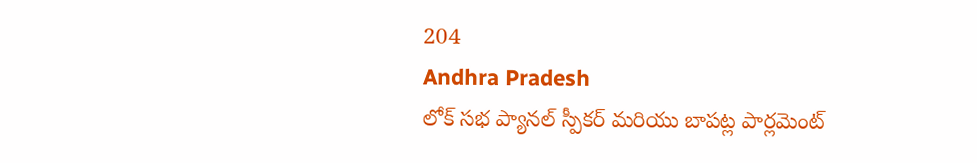204
Andhra Pradesh
లోక్ సభ ప్యానల్ స్పీకర్ మరియు బాపట్ల పార్లమెంట్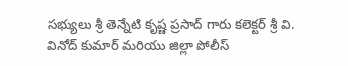సభ్యులు శ్రీ తెన్నేటి కృష్ణ ప్రసాద్ గారు కలెక్టర్ శ్రీ వి. వినోద్ కుమార్ మరియు జిల్లా పోలీస్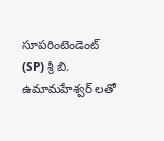సూపరింటెండెంట్ (SP) శ్రీ బి. ఉమామహేశ్వర్ లతో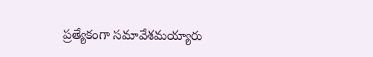ప్రత్యేకంగా సమావేశమయ్యారు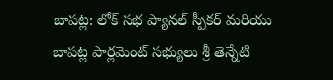బాపట్ల: లోక్ సభ ప్యానల్ స్పీకర్ మరియు బాపట్ల పార్లమెంట్ సభ్యులు శ్రీ తెన్నేటి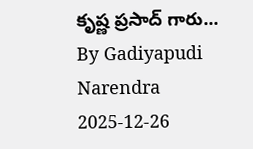కృష్ణ ప్రసాద్ గారు...
By Gadiyapudi Narendra 2025-12-26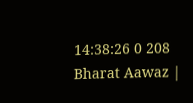14:38:26 0 208
Bharat Aawaz |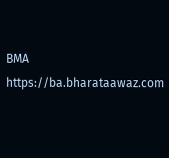BMA https://ba.bharataawaz.com